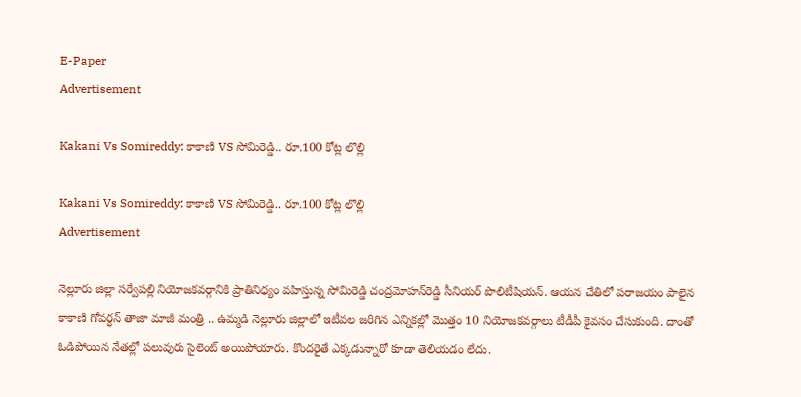E-Paper
Advertisement

Kakani Vs Somireddy: కాకాణి VS సోమిరెడ్డి‌.. రూ.100 కోట్ల లొల్లి

Kakani Vs Somireddy: కాకాణి VS సోమిరెడ్డి‌.. రూ.100 కోట్ల లొల్లి
Advertisement

నెల్లూరు జిల్లా సర్వేపల్లి నియోజకవర్గానికి ప్రాతినిధ్యం వహిస్తున్న సోమిరెడ్డి చంద్రమోహన్‌రెడ్డి సీనియర్ పొలిటీషియన్. ఆయన చేతిలో పరాజయం పాలైన కాకాణి గోవర్ధన్‌ తాజా మాజీ మంత్రి‌ .. ఉమ్మడి నెల్లూరు జిల్లాలో ఇటీవల జరిగిన ఎన్నికల్లో మొత్తం 10 నియోజకవర్గాలు టీడీపీ కైవసం చేసుకుంది. దాంతో ఓడిపోయిన నేతల్లో పలువురు సైలెంట్ అయిపోయారు. కొందరైతే ఎక్కడున్నారో కూడా తెలియడం లేదు.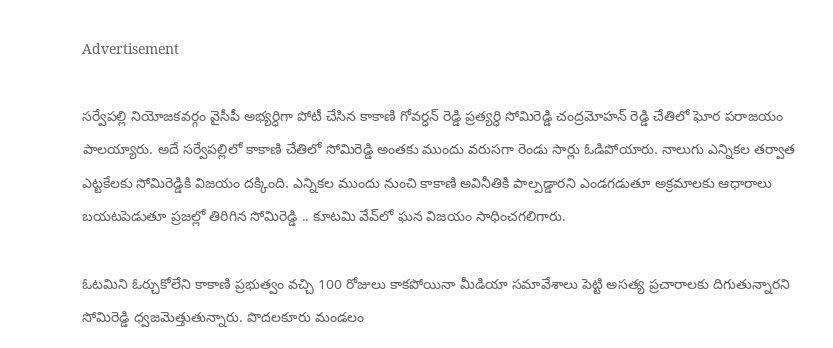Advertisement

సర్వేపల్లి నియోజకవర్గం వైసీపీ అభ్యర్ధిగా పోటీ చేసిన కాకాణి గోవర్ధన్ రెడ్డి ప్రత్యర్ధి సోమిరెడ్డి‌ చంద్రమోహన్ రెడ్డి చేతిలో ఘోర పరాజయం పాలయ్యారు. అదే సర్వేపల్లిలో కాకాణి చేతిలో సోమిరెడ్డి అంతకు ముందు వరుసగా రెండు సార్లు ఓడిపోయారు. నాలుగు ఎన్నికల తర్వాత ఎట్టకేలకు సోమిరెడ్డికి విజయం దక్కింది. ఎన్నికల ముందు నుంచి కాకాణి అవినీతికి పాల్పడ్డారని ఎండగడుతూ అక్రమాలకు ఆధారాలు బయటపెడుతూ ప్రజల్లో తిరిగిన సోమిరెడ్డి .. కూటమి వేవ్‌లో ఘన విజయం సాధించగలిగారు.

ఓటమిని ఓర్చుకోలేని‌ కాకాణి ప్రభుత్వం వచ్చి 100 రోజులు కాకపోయినా మీడియా సమావేశాలు పెట్టి అసత్య ప్రచారాలకు దిగుతున్నారని సోమిరెడ్డి ధ్వజమెత్తుతున్నారు. పొదలకూరు మండలం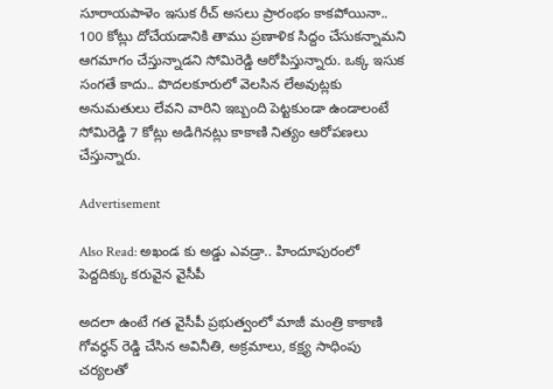సూరాయపాళెం ఇసుక రీచ్ అసలు ప్రారంభం కాకపోయినా.. 100 కోట్లు దోచేయడానికి తాము‌ ప్రణాళిక సిద్దం చేసుకన్నామని‌ ఆగమాగం చేస్తున్నాడని సోమిరెడ్డి ఆరోపిస్తున్నారు. ఒక్క ఇసుక సంగతే కాదు.. పొదలకూరులో వెలసిన లేఅవుట్లకు అనుమతులు లేవని వారిని ఇబ్బంది పెట్టకుండా ఉండాలంటే సోమిరెడ్డి‌ 7 కోట్లు అడిగినట్లు కాకాణి నిత్యం ఆరోపణలు చేస్తున్నారు.

Advertisement

Also Read: అఖండ కు అడ్డు ఎవడ్రా.. హిందూపురంలో పెద్దదిక్కు కరువైన వైసీపీ

అదలా ఉంటే గత వైసీపీ ప్రభుత్వంలో మాజీ మంత్రి కాకాణి గోవర్ధన్ రెడ్డి చేసిన అవినీతి, అక్రమాలు, కక్ష్య సాధింపు చర్యలతో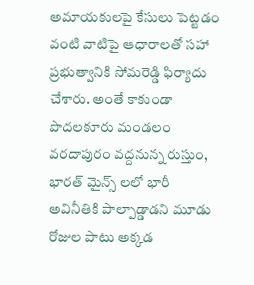అమాయకులపై కేసులు పెట్టడం వంటి వాటిపై ఆధారాలతో సహా ప్రభుత్వానికి సోమరెడ్డి ఫిర్యాదు చేశారు. అంతే కాకుండా పొదలకూరు మండలం వరదాపురం వద్దనున్న రుస్తుం, భారత్ మైన్స్ లలో భారీ అవినీతికి పాల్పాడ్డాడని మూడు రోజుల పాటు అక్కడ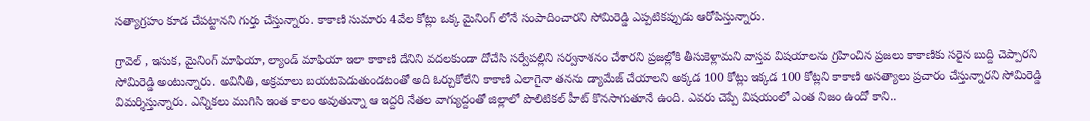సత్యాగ్రహం కూడ చేపట్టానని గుర్తు చేస్తున్నారు. కాకాణి సుమారు 4వేల కోట్లు ఒక్క మైనింగ్ లోనే సంపాదించారని సోమిరెడ్డి‌ ఎప్పటికప్పుడు ఆరోపిస్తున్నారు.

గ్రావెల్ , ఇసుక, మైనింగ్ మాఫియా, ల్యాండ్ మాఫియా ఇలా కాకాణి దేనిని వదలకుండా దోచేసి సర్వేపల్లిని సర్వనాశనం చేశారని ప్రజల్లోకి తీసుకెళ్లామని వాస్తవ విషయాలను గ్రహించిన ప్రజలు కాకాణికు సరైన బుద్ది చెప్పారని సోమిరెడ్డి‌ అంటున్నారు. అవినీతి, అక్రమాలు బయటపెడుతుండటంతో అది ఓర్చుకోలేని‌ కాకాణి ఎలాగైనా తనను డ్యామేజ్ చేయాలని‌ అక్కడ 100 కోట్లు ఇక్కడ 100 కోట్లని కాకాణి అసత్యాలు ప్రచారం చేస్తున్నారని సోమిరెడ్డి విమర్శిస్తున్నారు. ఎన్నికలు ముగిసి ఇంత కాలం అవుతున్నా ఆ ఇద్దరి నేతల వాగ్యుద్దంతో జిల్లాలో పొలిటికల్ హీట్ కొనసాగుతూనే ఉంది. ఎవరు చెప్పే విషయంలో ఎంత నిజం ఉందో కాని..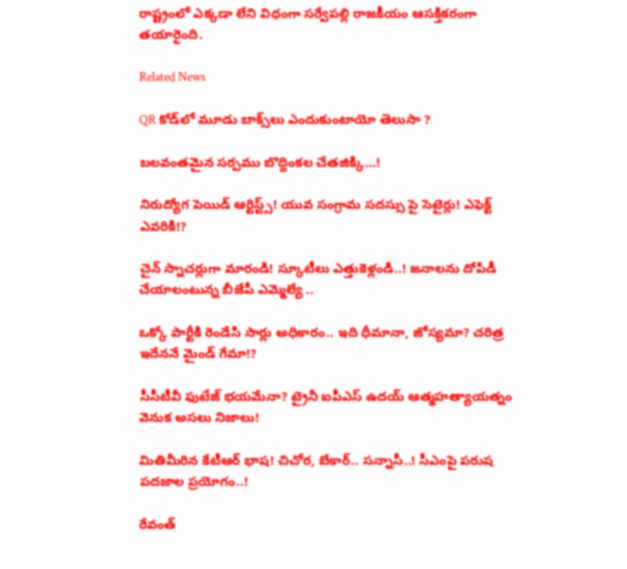రాష్ట్రంలో ఎక్కడా లేని విధంగా సర్వేపల్లి రాజకీయం ఆసక్తికరంగా తయారైంది.

Related News

QR కోడ్‌లో మూడు బాక్స్‌లు ఎందుకుంటాయో తెలుసా ?

బ‌ల‌వంత‌మైన స‌ర్ప‌ము బొద్దింకల చేత‌జిక్కి…!

నిరుద్యోగ పెయిడ్ ఆర్టిస్ట్స్! యువ సంగ్రామ సదస్సు పై సెటైర్లు! ఎఫెక్ట్ ఎవరికి!?

చైన్ స్నాచర్లుగా మారండి! స్కూటీలు ఎత్తుకెళ్లండి..! జ‌నాల‌ను దోపిడీ చేయాలంటున్న బీజేపీ ఎమ్మెల్యే ..

ఒక్కో పార్టీకి రెండేసి సార్లు అధికారం.. ఇది ధీమానా, జోస్యమా? చరిత్ర ఇదేననే మైండ్ గేమా!?

సీసీటీవీ ఫుటేజ్ భయమేనా? ట్రైనీ ఐపీఎస్ ఉదయ్ ఆత్మహత్యాయత్నం వెనుక అసలు నిజాలు!

మితిమీరిన కేటీఆర్ భాష‌! చిచోర‌, బేకార్‌.. స‌న్నాసీ..! సీఎంపై ప‌రుష‌ ప‌ద‌జాల ప్ర‌యోగం..!

రేవంత్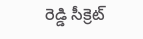రెడ్డి సీక్రెట్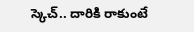స్కెచ్.. దారికి రాకుంటే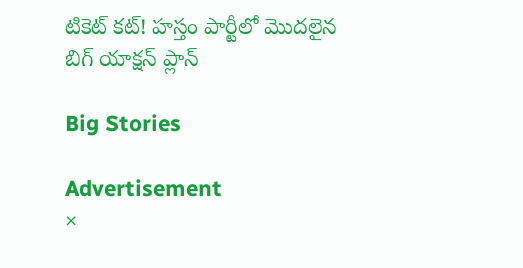టికెట్ కట్! హస్తం పార్టీలో మొదలైన బిగ్ యాక్షన్ ప్లాన్

Big Stories

Advertisement
×